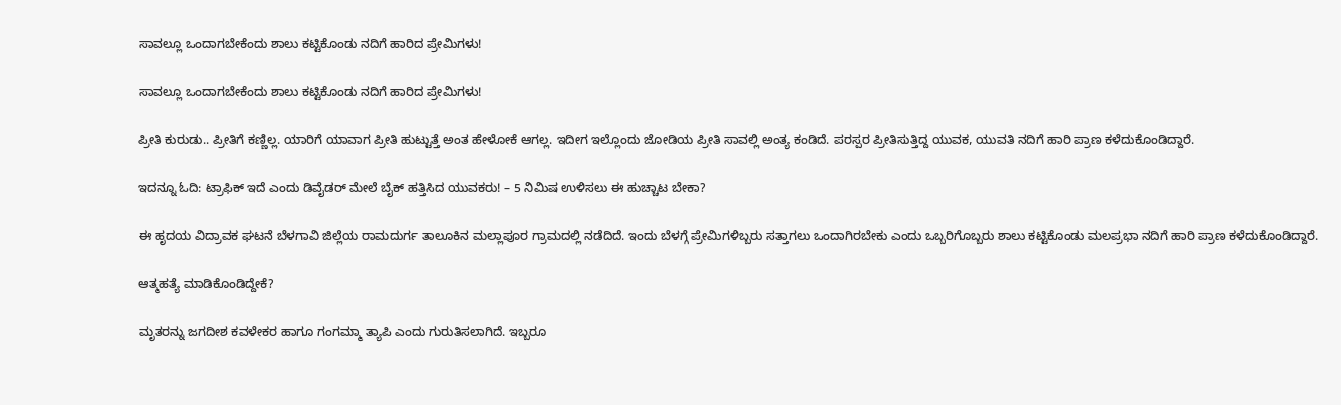ಸಾವಲ್ಲೂ ಒಂದಾಗಬೇಕೆಂದು ಶಾಲು ಕಟ್ಟಿಕೊಂಡು ನದಿಗೆ ಹಾರಿದ ಪ್ರೇಮಿಗಳು!

ಸಾವಲ್ಲೂ ಒಂದಾಗಬೇಕೆಂದು ಶಾಲು ಕಟ್ಟಿಕೊಂಡು ನದಿಗೆ ಹಾರಿದ ಪ್ರೇಮಿಗಳು!

ಪ್ರೀತಿ ಕುರುಡು.. ಪ್ರೀತಿಗೆ ಕಣ್ಣಿಲ್ಲ. ಯಾರಿಗೆ ಯಾವಾಗ ಪ್ರೀತಿ ಹುಟ್ಟುತ್ತೆ ಅಂತ ಹೇಳೋಕೆ ಆಗಲ್ಲ. ಇದೀಗ ಇಲ್ಲೊಂದು ಜೋಡಿಯ ಪ್ರೀತಿ ಸಾವಲ್ಲಿ ಅಂತ್ಯ ಕಂಡಿದೆ. ಪರಸ್ಪರ ಪ್ರೀತಿಸುತ್ತಿದ್ದ ಯುವಕ, ಯುವತಿ ನದಿಗೆ ಹಾರಿ ಪ್ರಾಣ ಕಳೆದುಕೊಂಡಿದ್ದಾರೆ.

ಇದನ್ನೂ ಓದಿ: ಟ್ರಾಫಿಕ್‌ ಇದೆ ಎಂದು ಡಿವೈಡರ್‌ ಮೇಲೆ ಬೈಕ್‌ ಹತ್ತಿಸಿದ ಯುವಕರು! – 5 ನಿಮಿಷ ಉಳಿಸಲು ಈ ಹುಚ್ಚಾಟ ಬೇಕಾ?

ಈ ಹೃದಯ ವಿದ್ರಾವಕ ಘಟನೆ ಬೆಳಗಾವಿ ಜಿಲ್ಲೆಯ ರಾಮದುರ್ಗ ತಾಲೂಕಿನ ಮಲ್ಲಾಪೂರ ಗ್ರಾಮದಲ್ಲಿ ನಡೆದಿದೆ. ಇಂದು ಬೆಳಗ್ಗೆ ಪ್ರೇಮಿಗಳಿಬ್ಬರು ಸತ್ತಾಗಲು ಒಂದಾಗಿರಬೇಕು ಎಂದು ಒಬ್ಬರಿಗೊಬ್ಬರು ಶಾಲು ಕಟ್ಟಿಕೊಂಡು ಮಲಪ್ರಭಾ ನದಿಗೆ ಹಾರಿ ಪ್ರಾಣ ಕಳೆದುಕೊಂಡಿದ್ದಾರೆ.

ಆತ್ಮಹತ್ಯೆ ಮಾಡಿಕೊಂಡಿದ್ದೇಕೆ?

ಮೃತರನ್ನು ಜಗದೀಶ ಕವಳೇಕರ ಹಾಗೂ ಗಂಗಮ್ಮಾ ತ್ಯಾಪಿ ಎಂದು ಗುರುತಿಸಲಾಗಿದೆ. ಇಬ್ಬರೂ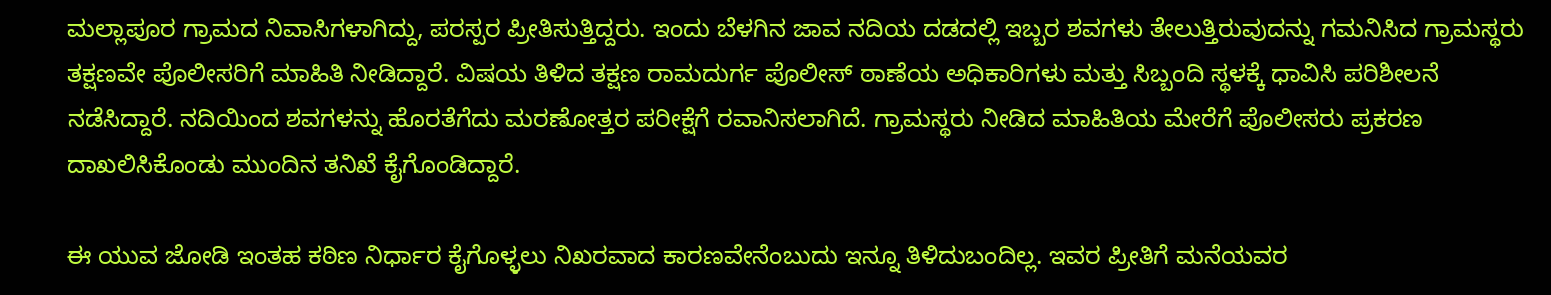ಮಲ್ಲಾಪೂರ ಗ್ರಾಮದ ನಿವಾಸಿಗಳಾಗಿದ್ದು, ಪರಸ್ಪರ ಪ್ರೀತಿಸುತ್ತಿದ್ದರು. ಇಂದು ಬೆಳಗಿನ ಜಾವ ನದಿಯ ದಡದಲ್ಲಿ ಇಬ್ಬರ ಶವಗಳು ತೇಲುತ್ತಿರುವುದನ್ನು ಗಮನಿಸಿದ ಗ್ರಾಮಸ್ಥರು ತಕ್ಷಣವೇ ಪೊಲೀಸರಿಗೆ ಮಾಹಿತಿ ನೀಡಿದ್ದಾರೆ. ವಿಷಯ ತಿಳಿದ ತಕ್ಷಣ ರಾಮದುರ್ಗ ಪೊಲೀಸ್ ಠಾಣೆಯ ಅಧಿಕಾರಿಗಳು ಮತ್ತು ಸಿಬ್ಬಂದಿ ಸ್ಥಳಕ್ಕೆ ಧಾವಿಸಿ ಪರಿಶೀಲನೆ ನಡೆಸಿದ್ದಾರೆ. ನದಿಯಿಂದ ಶವಗಳನ್ನು ಹೊರತೆಗೆದು ಮರಣೋತ್ತರ ಪರೀಕ್ಷೆಗೆ ರವಾನಿಸಲಾಗಿದೆ. ಗ್ರಾಮಸ್ಥರು ನೀಡಿದ ಮಾಹಿತಿಯ ಮೇರೆಗೆ ಪೊಲೀಸರು ಪ್ರಕರಣ ದಾಖಲಿಸಿಕೊಂಡು ಮುಂದಿನ ತನಿಖೆ ಕೈಗೊಂಡಿದ್ದಾರೆ.

ಈ ಯುವ ಜೋಡಿ ಇಂತಹ ಕಠಿಣ ನಿರ್ಧಾರ ಕೈಗೊಳ್ಳಲು ನಿಖರವಾದ ಕಾರಣವೇನೆಂಬುದು ಇನ್ನೂ ತಿಳಿದುಬಂದಿಲ್ಲ. ಇವರ ಪ್ರೀತಿಗೆ ಮನೆಯವರ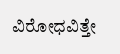ವಿರೋಧವಿತ್ತೇ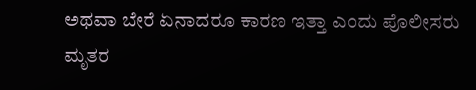ಅಥವಾ ಬೇರೆ ಏನಾದರೂ ಕಾರಣ ಇತ್ತಾ ಎಂದು ಪೊಲೀಸರು ಮೃತರ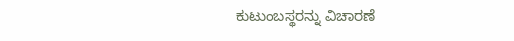ಕುಟುಂಬಸ್ಥರನ್ನು ವಿಚಾರಣೆ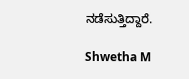ನಡೆಸುತ್ತಿದ್ದಾರೆ.

Shwetha M